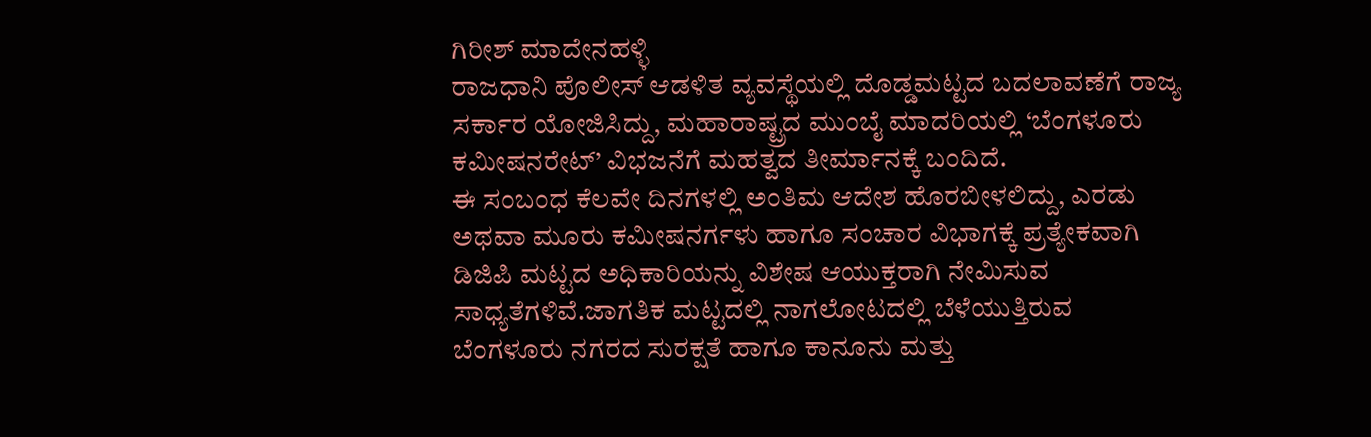ಗಿರೀಶ್ ಮಾದೇನಹಳ್ಳಿ
ರಾಜಧಾನಿ ಪೊಲೀಸ್ ಆಡಳಿತ ವ್ಯವಸ್ಥೆಯಲ್ಲಿ ದೊಡ್ಡಮಟ್ಟದ ಬದಲಾವಣೆಗೆ ರಾಜ್ಯ ಸರ್ಕಾರ ಯೋಜಿಸಿದ್ದು, ಮಹಾರಾಷ್ಟ್ರದ ಮುಂಬೈ ಮಾದರಿಯಲ್ಲಿ ‘ಬೆಂಗಳೂರು ಕಮೀಷನರೇಟ್’ ವಿಭಜನೆಗೆ ಮಹತ್ವದ ತೀರ್ಮಾನಕ್ಕೆ ಬಂದಿದೆ.
ಈ ಸಂಬಂಧ ಕೆಲವೇ ದಿನಗಳಲ್ಲಿ ಅಂತಿಮ ಆದೇಶ ಹೊರಬೀಳಲಿದ್ದು, ಎರಡು ಅಥವಾ ಮೂರು ಕಮೀಷನರ್ಗಳು ಹಾಗೂ ಸಂಚಾರ ವಿಭಾಗಕ್ಕೆ ಪ್ರತ್ಯೇಕವಾಗಿ ಡಿಜಿಪಿ ಮಟ್ಟದ ಅಧಿಕಾರಿಯನ್ನು ವಿಶೇಷ ಆಯುಕ್ತರಾಗಿ ನೇಮಿಸುವ ಸಾಧ್ಯತೆಗಳಿವೆ.ಜಾಗತಿಕ ಮಟ್ಟದಲ್ಲಿ ನಾಗಲೋಟದಲ್ಲಿ ಬೆಳೆಯುತ್ತಿರುವ ಬೆಂಗಳೂರು ನಗರದ ಸುರಕ್ಷತೆ ಹಾಗೂ ಕಾನೂನು ಮತ್ತು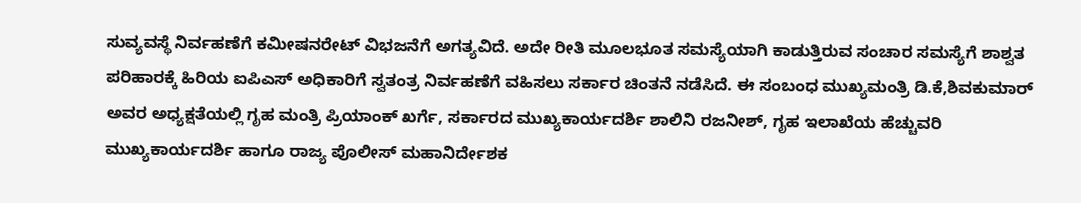ಸುವ್ಯವಸ್ಥೆ ನಿರ್ವಹಣೆಗೆ ಕಮೀಷನರೇಟ್ ವಿಭಜನೆಗೆ ಅಗತ್ಯವಿದೆ. ಅದೇ ರೀತಿ ಮೂಲಭೂತ ಸಮಸ್ಯೆಯಾಗಿ ಕಾಡುತ್ತಿರುವ ಸಂಚಾರ ಸಮಸ್ಯೆಗೆ ಶಾಶ್ವತ ಪರಿಹಾರಕ್ಕೆ ಹಿರಿಯ ಐಪಿಎಸ್ ಅಧಿಕಾರಿಗೆ ಸ್ವತಂತ್ರ ನಿರ್ವಹಣೆಗೆ ವಹಿಸಲು ಸರ್ಕಾರ ಚಿಂತನೆ ನಡೆಸಿದೆ. ಈ ಸಂಬಂಧ ಮುಖ್ಯಮಂತ್ರಿ ಡಿ.ಕೆ,ಶಿವಕುಮಾರ್ ಅವರ ಅಧ್ಯಕ್ಷತೆಯಲ್ಲಿ ಗೃಹ ಮಂತ್ರಿ ಪ್ರಿಯಾಂಕ್ ಖರ್ಗೆ, ಸರ್ಕಾರದ ಮುಖ್ಯಕಾರ್ಯದರ್ಶಿ ಶಾಲಿನಿ ರಜನೀಶ್, ಗೃಹ ಇಲಾಖೆಯ ಹೆಚ್ಚುವರಿ ಮುಖ್ಯಕಾರ್ಯದರ್ಶಿ ಹಾಗೂ ರಾಜ್ಯ ಪೊಲೀಸ್ ಮಹಾನಿರ್ದೇಶಕ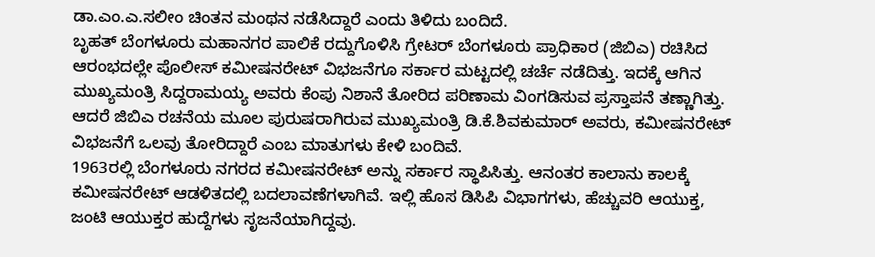ಡಾ.ಎಂ.ಎ.ಸಲೀಂ ಚಿಂತನ ಮಂಥನ ನಡೆಸಿದ್ದಾರೆ ಎಂದು ತಿಳಿದು ಬಂದಿದೆ.
ಬೃಹತ್ ಬೆಂಗಳೂರು ಮಹಾನಗರ ಪಾಲಿಕೆ ರದ್ದುಗೊಳಿಸಿ ಗ್ರೇಟರ್ ಬೆಂಗಳೂರು ಪ್ರಾಧಿಕಾರ (ಜಿಬಿಎ) ರಚಿಸಿದ ಆರಂಭದಲ್ಲೇ ಪೊಲೀಸ್ ಕಮೀಷನರೇಟ್ ವಿಭಜನೆಗೂ ಸರ್ಕಾರ ಮಟ್ಟದಲ್ಲಿ ಚರ್ಚೆ ನಡೆದಿತ್ತು. ಇದಕ್ಕೆ ಆಗಿನ ಮುಖ್ಯಮಂತ್ರಿ ಸಿದ್ದರಾಮಯ್ಯ ಅವರು ಕೆಂಪು ನಿಶಾನೆ ತೋರಿದ ಪರಿಣಾಮ ವಿಂಗಡಿಸುವ ಪ್ರಸ್ತಾಪನೆ ತಣ್ಣಾಗಿತ್ತು. ಆದರೆ ಜಿಬಿಎ ರಚನೆಯ ಮೂಲ ಪುರುಷರಾಗಿರುವ ಮುಖ್ಯಮಂತ್ರಿ ಡಿ.ಕೆ.ಶಿವಕುಮಾರ್ ಅವರು, ಕಮೀಷನರೇಟ್ ವಿಭಜನೆಗೆ ಒಲವು ತೋರಿದ್ದಾರೆ ಎಂಬ ಮಾತುಗಳು ಕೇಳಿ ಬಂದಿವೆ.
1963ರಲ್ಲಿ ಬೆಂಗಳೂರು ನಗರದ ಕಮೀಷನರೇಟ್ ಅನ್ನು ಸರ್ಕಾರ ಸ್ಥಾಪಿಸಿತ್ತು. ಆನಂತರ ಕಾಲಾನು ಕಾಲಕ್ಕೆ ಕಮೀಷನರೇಟ್ ಆಡಳಿತದಲ್ಲಿ ಬದಲಾವಣೆಗಳಾಗಿವೆ. ಇಲ್ಲಿ ಹೊಸ ಡಿಸಿಪಿ ವಿಭಾಗಗಳು, ಹೆಚ್ಚುವರಿ ಆಯುಕ್ತ, ಜಂಟಿ ಆಯುಕ್ತರ ಹುದ್ದೆಗಳು ಸೃಜನೆಯಾಗಿದ್ದವು.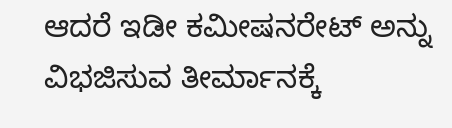ಆದರೆ ಇಡೀ ಕಮೀಷನರೇಟ್ ಅನ್ನು ವಿಭಜಿಸುವ ತೀರ್ಮಾನಕ್ಕೆ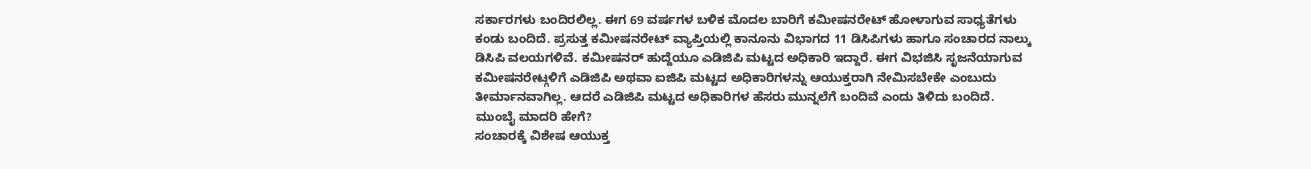ಸರ್ಕಾರಗಳು ಬಂದಿರಲಿಲ್ಲ. ಈಗ 69 ವರ್ಷಗಳ ಬಳಿಕ ಮೊದಲ ಬಾರಿಗೆ ಕಮೀಷನರೇಟ್ ಹೋಳಾಗುವ ಸಾಧ್ಯತೆಗಳು ಕಂಡು ಬಂದಿದೆ. ಪ್ರಸುತ್ತ ಕಮೀಷನರೇಟ್ ವ್ಯಾಪ್ತಿಯಲ್ಲಿ ಕಾನೂನು ವಿಭಾಗದ 11 ಡಿಸಿಪಿಗಳು ಹಾಗೂ ಸಂಚಾರದ ನಾಲ್ಕು ಡಿಸಿಪಿ ವಲಯಗಳಿವೆ. ಕಮೀಷನರ್ ಹುದ್ದೆಯೂ ಎಡಿಜಿಪಿ ಮಟ್ಟದ ಅಧಿಕಾರಿ ಇದ್ದಾರೆ. ಈಗ ವಿಭಜಿಸಿ ಸೃಜನೆಯಾಗುವ ಕಮೀಷನರೇಟ್ಗಳಿಗೆ ಎಡಿಜಿಪಿ ಅಥವಾ ಐಜಿಪಿ ಮಟ್ಟದ ಅಧಿಕಾರಿಗಳನ್ನು ಆಯುಕ್ತರಾಗಿ ನೇಮಿಸಬೇಕೇ ಎಂಬುದು ತೀರ್ಮಾನವಾಗಿಲ್ಲ. ಆದರೆ ಎಡಿಜಿಪಿ ಮಟ್ಟದ ಅಧಿಕಾರಿಗಳ ಹೆಸರು ಮುನ್ನಲೆಗೆ ಬಂದಿವೆ ಎಂದು ತಿಳಿದು ಬಂದಿದೆ. ಮುಂಬೈ ಮಾದರಿ ಹೇಗೆ?
ಸಂಚಾರಕ್ಕೆ ವಿಶೇಷ ಆಯುಕ್ತ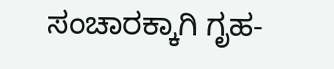ಸಂಚಾರಕ್ಕಾಗಿ ಗೃಹ-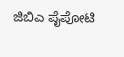ಜಿಬಿಎ ಪೈಪೋಟಿ